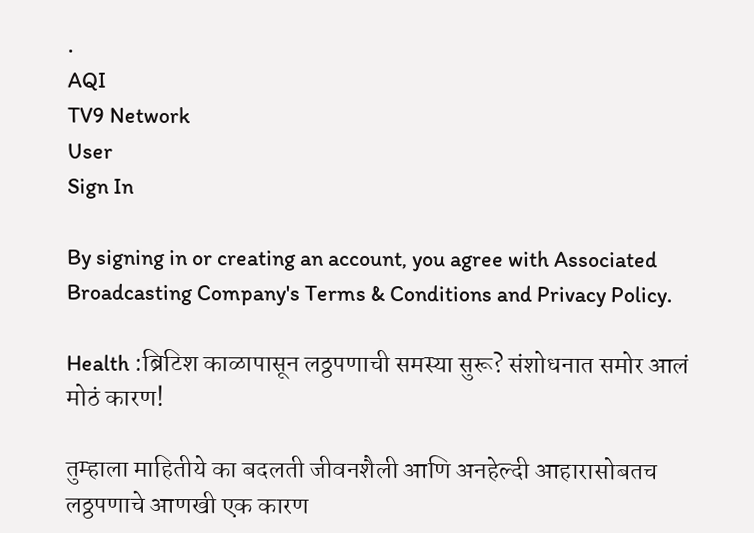.
AQI
TV9 Network
User
Sign In

By signing in or creating an account, you agree with Associated Broadcasting Company's Terms & Conditions and Privacy Policy.

Health :ब्रिटिश काळापासून लठ्ठपणाची समस्या सुरू? संशोधनात समोर आलं मोठं कारण!

तुम्हाला माहितीये का बदलती जीवनशैली आणि अनहेल्दी आहारासोबतच लठ्ठपणाचे आणखी एक कारण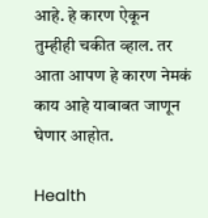आहे. हे कारण ऐकून तुम्हीही चकीत व्हाल. तर आता आपण हे कारण नेमकं काय आहे याबाबत जाणून घेणार आहोत.

Health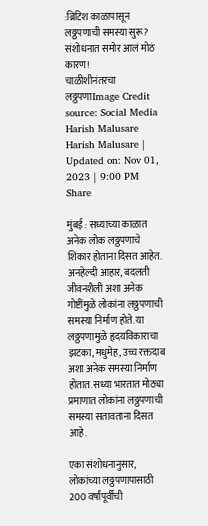:ब्रिटिश काळापासून लठ्ठपणाची समस्या सुरू? संशोधनात समोर आलं मोठं कारण!
चाळीशीनंतरचा लठ्ठपणाImage Credit source: Social Media
Harish Malusare
Harish Malusare | Updated on: Nov 01, 2023 | 9:00 PM
Share

मुंबई : सध्याच्या काळात अनेक लोक लठ्ठपणाचे शिकार होताना दिसत आहेत. अनहेल्दी आहार, बदलती जीवनशैली अशा अनेक गोष्टींमुळे लोकांना लठ्ठपणाची समस्या निर्माण होते. या लठ्ठपणामुळे हृदयविकाराचा झटका, मधुमेह, उच्च रक्तदाब अशा अनेक समस्या निर्माण होतात. सध्या भारतात मोठ्या प्रमाणात लोकांना लठ्ठपणाची समस्या सतावताना दिसत आहे.

एका संशोधनानुसार, लोकांच्या लठ्ठपणापासाठी 200 वर्षांपूर्वीची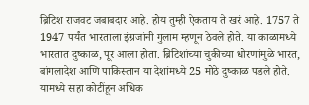ब्रिटिश राजवट जबाबदार आहे. होय तुम्ही ऐकताय ते खरं आहे. 1757 ते 1947 पर्यंत भारताला इंग्रजांनी गुलाम म्हणून ठेवले होते. या काळामध्ये भारतात दुष्काळ, पूर आला होता. ब्रिटिशांच्या चुकीच्या धोरणांमुळे भारत, बांगलादेश आणि पाकिस्तान या देशांमध्ये 25 मोठे दुष्काळ पडले होते. यामध्ये सहा कोटींहून अधिक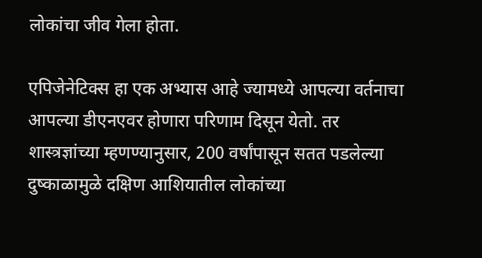लोकांचा जीव गेला होता.

एपिजेनेटिक्स हा एक अभ्यास आहे ज्यामध्ये आपल्या वर्तनाचा आपल्या डीएनएवर होणारा परिणाम दिसून येतो. तर शास्त्रज्ञांच्या म्हणण्यानुसार, 200 वर्षांपासून सतत पडलेल्या दुष्काळामुळे दक्षिण आशियातील लोकांच्या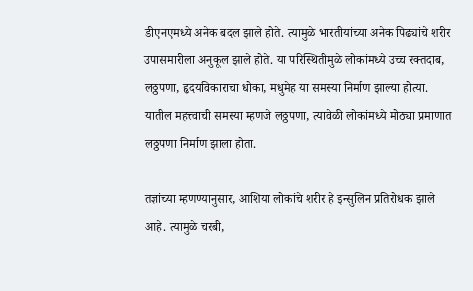डीएनएमध्ये अनेक बदल झाले होते. त्यामुळे भारतीयांच्या अनेक पिढ्यांचे शरीर उपासमारीला अनुकूल झाले होते. या परिस्थितीमुळे लोकांमध्ये उच्च रक्तदाब, लठ्ठपणा, हृदयविकाराचा धोका, मधुमेह या समस्या निर्माण झाल्या होत्या. यातील महत्त्वाची समस्या म्हणजे लठ्ठपणा, त्यावेळी लोकांमध्ये मोठ्या प्रमाणात लठ्ठपणा निर्माण झाला होता.

तज्ञांच्या म्हणण्यानुसार, आशिया लोकांचे शरीर हे इन्सुलिन प्रतिरोधक झाले आहे. त्यामुळे चरबी,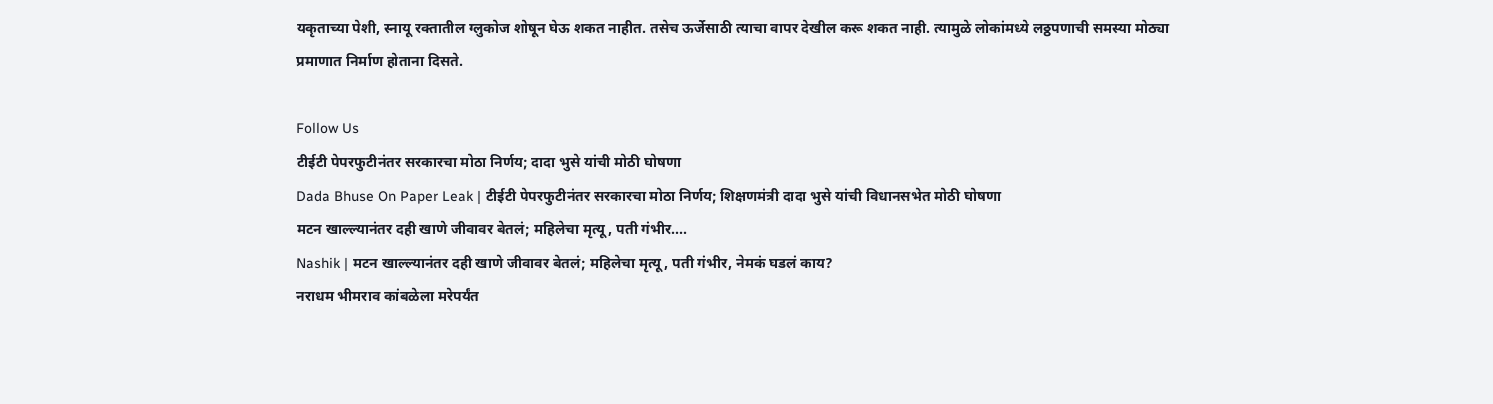यकृताच्या पेशी, स्नायू रक्तातील ग्लुकोज शोषून घेऊ शकत नाहीत. तसेच ऊर्जेसाठी त्याचा वापर देखील करू शकत नाही. त्यामुळे लोकांमध्ये लठ्ठपणाची समस्या मोठ्या प्रमाणात निर्माण होताना दिसते.

Follow Us
टीईटी पेपरफुटीनंतर सरकारचा मोठा निर्णय; दादा भुसे यांची मोठी घोषणा
Dada Bhuse On Paper Leak | टीईटी पेपरफुटीनंतर सरकारचा मोठा निर्णय; शिक्षणमंत्री दादा भुसे यांची विधानसभेत मोठी घोषणा
मटन खाल्ल्यानंतर दही खाणे जीवावर बेतलं; महिलेचा मृत्यू, पती गंभीर....
Nashik | मटन खाल्ल्यानंतर दही खाणे जीवावर बेतलं; महिलेचा मृत्यू, पती गंभीर, नेमकं घडलं काय?
नराधम भीमराव कांबळेला मरेपर्यंत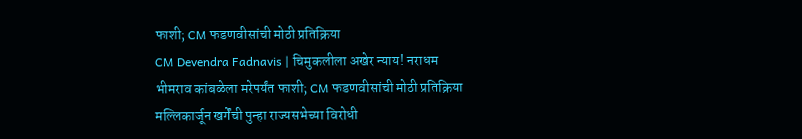फाशी; CM फडणवीसांची मोठी प्रतिक्रिया
CM Devendra Fadnavis | चिमुकलीला अखेर न्याय! नराधम भीमराव कांबळेला मरेपर्यंत फाशी; CM फडणवीसांची मोठी प्रतिक्रिया
मल्लिकार्जून खर्गेंची पुन्हा राज्यसभेच्या विरोधी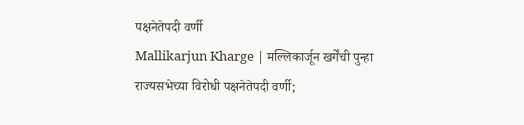पक्षनेतेपदी वर्णी
Mallikarjun Kharge | मल्लिकार्जून खर्गेंची पुन्हा राज्यसभेच्या विरोधी पक्षनेतेपदी वर्णी;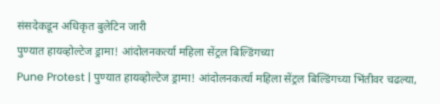संसदेकडून अधिकृत बुलेटिन जारी
पुण्यात हायव्होल्टेज ड्रामा! आंदोलनकर्त्या महिला सेंट्रल बिल्डिंगच्या
Pune Protest | पुण्यात हायव्होल्टेज ड्रामा! आंदोलनकर्त्या महिला सेंट्रल बिल्डिंगच्या भिंतीवर चढल्या,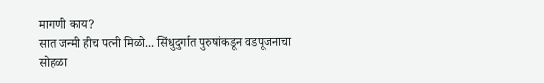मागणी काय?
सात जन्मी हीच पत्नी मिळो... सिंधुदुर्गात पुरुषांकडून वडपूजनाचा सोहळा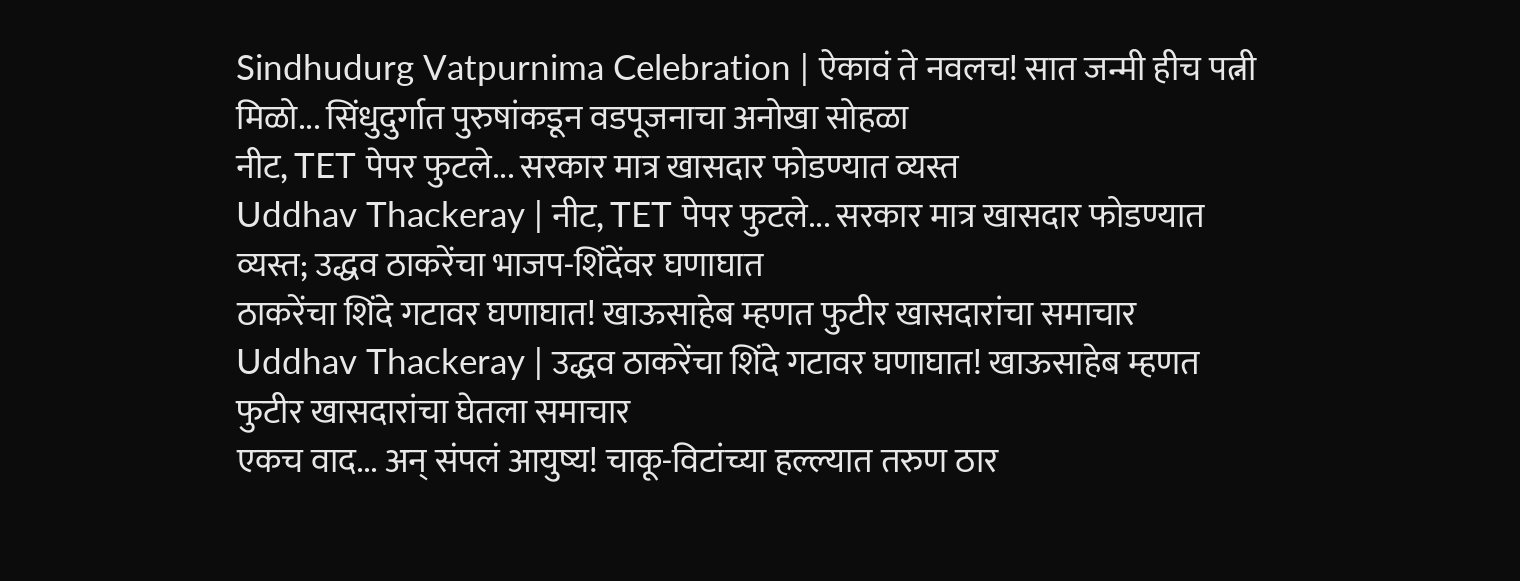Sindhudurg Vatpurnima Celebration | ऐकावं ते नवलच! सात जन्मी हीच पत्नी मिळो... सिंधुदुर्गात पुरुषांकडून वडपूजनाचा अनोखा सोहळा
नीट, TET पेपर फुटले... सरकार मात्र खासदार फोडण्यात व्यस्त
Uddhav Thackeray | नीट, TET पेपर फुटले... सरकार मात्र खासदार फोडण्यात व्यस्त; उद्धव ठाकरेंचा भाजप-शिंदेंवर घणाघात
ठाकरेंचा शिंदे गटावर घणाघात! खाऊसाहेब म्हणत फुटीर खासदारांचा समाचार
Uddhav Thackeray | उद्धव ठाकरेंचा शिंदे गटावर घणाघात! खाऊसाहेब म्हणत फुटीर खासदारांचा घेतला समाचार
एकच वाद... अन् संपलं आयुष्य! चाकू-विटांच्या हल्ल्यात तरुण ठार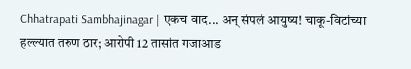Chhatrapati Sambhajinagar | एकच वाद... अन् संपलं आयुष्य! चाकू-विटांच्या हल्ल्यात तरुण ठार; आरोपी 12 तासांत गजाआड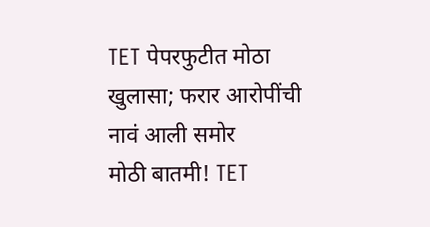TET पेपरफुटीत मोठा खुलासा; फरार आरोपींची नावं आली समोर
मोठी बातमी! TET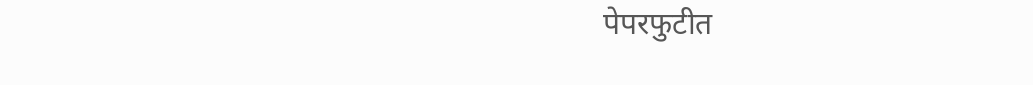पेपरफुटीत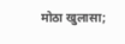मोठा खुलासा;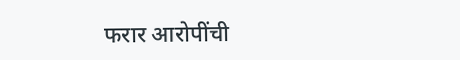फरार आरोपींची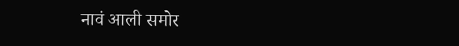नावं आली समोर